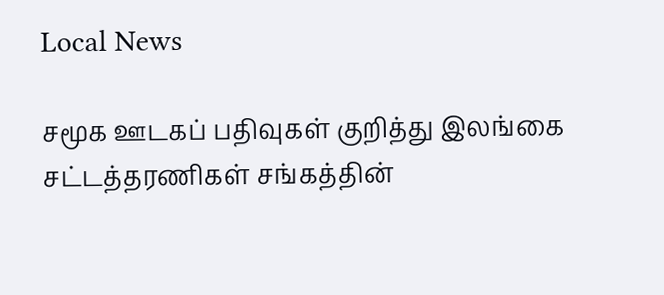Local News

சமூக ஊடகப் பதிவுகள் குறித்து இலங்கை சட்டத்தரணிகள் சங்கத்தின்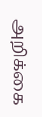அறிக்கை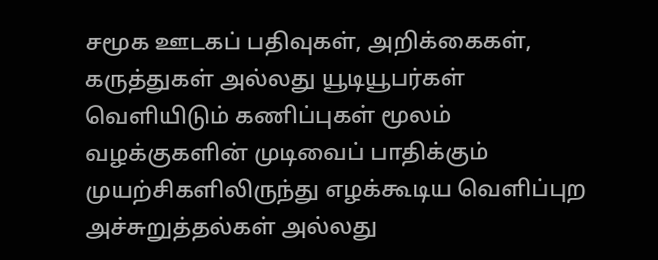சமூக ஊடகப் பதிவுகள், அறிக்கைகள், கருத்துகள் அல்லது யூடியூபர்கள் வெளியிடும் கணிப்புகள் மூலம் வழக்குகளின் முடிவைப் பாதிக்கும் முயற்சிகளிலிருந்து எழக்கூடிய வெளிப்புற அச்சுறுத்தல்கள் அல்லது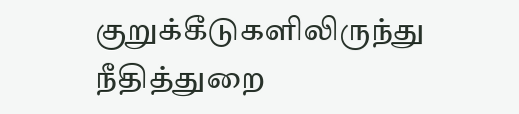குறுக்கீடுகளிலிருந்து நீதித்துறை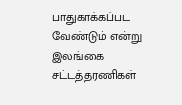பாதுகாக்கப்பட வேண்டும் என்று இலங்கை சட்டத்தரணிகள்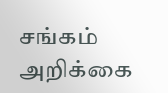சங்கம் அறிக்கை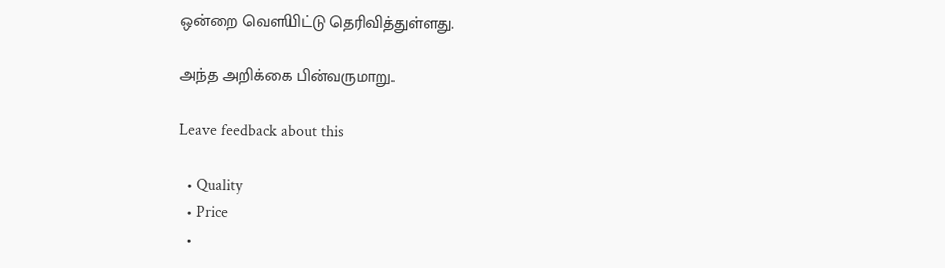ஒன்றை வௌியிட்டு தெரிவித்துள்ளது.

அந்த அறிக்கை பின்வருமாறு..

Leave feedback about this

  • Quality
  • Price
  •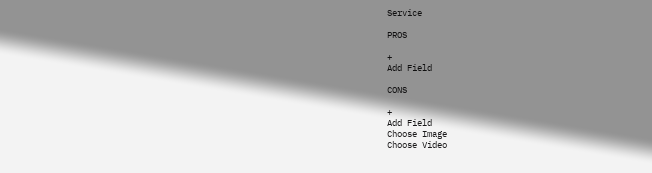Service

PROS

+
Add Field

CONS

+
Add Field
Choose Image
Choose Video